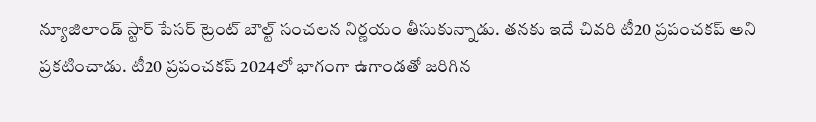న్యూజిలాండ్ స్టార్ పేసర్ ట్రెంట్ బౌల్ట్ సంచలన నిర్ణయం తీసుకున్నాడు. తనకు ఇదే చివరి టీ20 ప్రపంచకప్ అని ప్రకటించాడు. టీ20 ప్రపంచకప్ 2024లో భాగంగా ఉగాండతో జరిగిన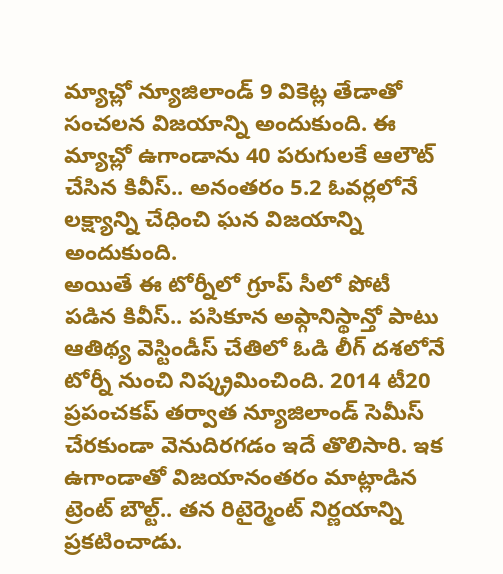మ్యాచ్లో న్యూజిలాండ్ 9 వికెట్ల తేడాతో సంచలన విజయాన్ని అందుకుంది. ఈ మ్యాచ్లో ఉగాండాను 40 పరుగులకే ఆలౌట్ చేసిన కివీస్.. అనంతరం 5.2 ఓవర్లలోనే లక్ష్యాన్ని చేధించి ఘన విజయాన్ని అందుకుంది.
అయితే ఈ టోర్నీలో గ్రూప్ సీలో పోటీ పడిన కివీస్.. పసికూన అఫ్గానిస్థాన్తో పాటు ఆతిథ్య వెస్టిండీస్ చేతిలో ఓడి లీగ్ దశలోనే టోర్నీ నుంచి నిష్క్రమించింది. 2014 టీ20 ప్రపంచకప్ తర్వాత న్యూజిలాండ్ సెమీస్ చేరకుండా వెనుదిరగడం ఇదే తొలిసారి. ఇక ఉగాండాతో విజయానంతరం మాట్లాడిన ట్రెంట్ బౌల్ట్.. తన రిటైర్మెంట్ నిర్ణయాన్ని ప్రకటించాడు.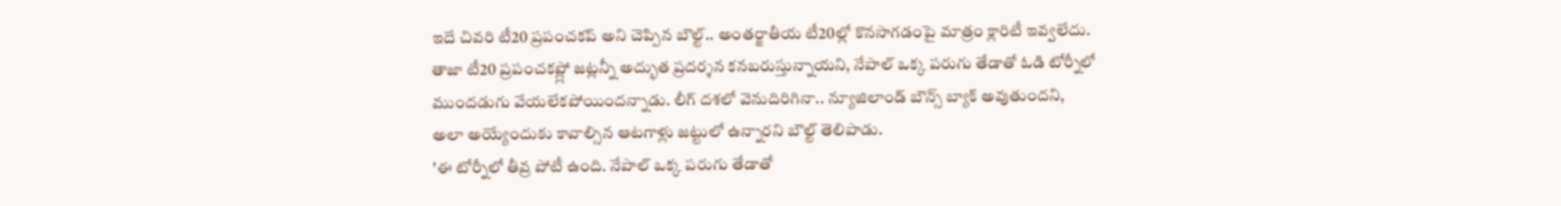ఇదే చివరి టీ20 ప్రపంచకప్ అని చెప్పిన బౌల్ట్.. అంతర్జాతీయ టీ20ల్లో కొనసాగడంపై మాత్రం క్లారిటీ ఇవ్వలేదు. తాజా టీ20 ప్రపంచకప్ల్లో జట్లన్నీ అద్భుత ప్రదర్శన కనబరుస్తున్నాయని, నేపాల్ ఒక్క పరుగు తేడాతో ఓడి టోర్నీలో ముందడుగు వేయలేకపోయిందన్నాడు. లీగ్ దశలో వెనుదిరిగినా.. న్యూజిలాండ్ బౌన్స్ బ్యాక్ అవుతుందని, అలా అయ్యేందుకు కావాల్సిన ఆటగాళ్లు జట్టులో ఉన్నారని బౌల్ట్ తెలిపాడు.
'ఈ టోర్నీలో తీవ్ర పోటీ ఉంది. నేపాల్ ఒక్క పరుగు తేడాతో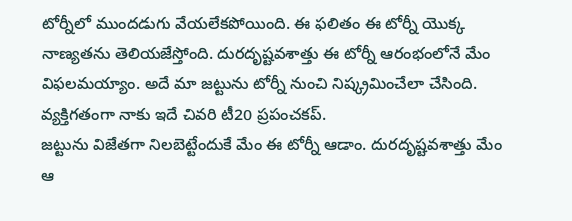టోర్నీలో ముందడుగు వేయలేకపోయింది. ఈ ఫలితం ఈ టోర్నీ యొక్క నాణ్యతను తెలియజేస్తోంది. దురదృష్టవశాత్తు ఈ టోర్నీ ఆరంభంలోనే మేం విఫలమయ్యాం. అదే మా జట్టును టోర్నీ నుంచి నిష్క్రమించేలా చేసింది. వ్యక్తిగతంగా నాకు ఇదే చివరి టీ20 ప్రపంచకప్.
జట్టును విజేతగా నిలబెట్టేందుకే మేం ఈ టోర్నీ ఆడాం. దురదృష్టవశాత్తు మేం ఆ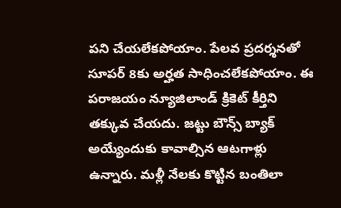పని చేయలేకపోయాం. పేలవ ప్రదర్శనతో సూపర్ 8కు అర్హత సాధించలేకపోయాం. ఈ పరాజయం న్యూజిలాండ్ క్రికెట్ కీర్తిని తక్కువ చేయదు. జట్టు బౌన్స్ బ్యాక్ అయ్యేందుకు కావాల్సిన ఆటగాళ్లు ఉన్నారు. మళ్లీ నేలకు కొట్టిన బంతిలా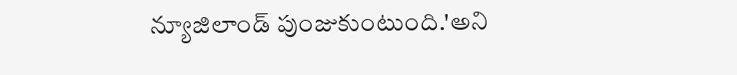న్యూజిలాండ్ పుంజుకుంటుంది.'అని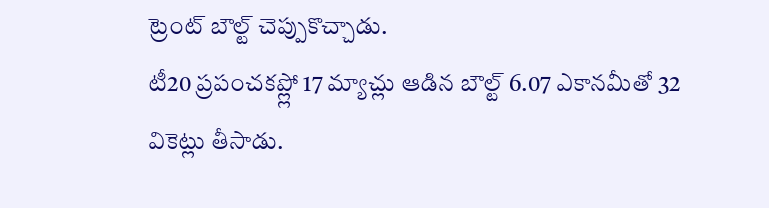ట్రెంట్ బౌల్ట్ చెప్పుకొచ్చాడు.
టీ20 ప్రపంచకప్ల్లో 17 మ్యాచ్లు ఆడిన బౌల్ట్ 6.07 ఎకానమీతో 32 వికెట్లు తీసాడు.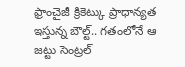ఫ్రాంచైజీ క్రికెట్కు ప్రాధాన్యత ఇస్తున్న బౌల్ట్.. గతంలోనే ఆ జట్టు సెంట్రల్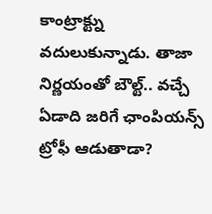కాంట్రాక్ట్ను వదులుకున్నాడు. తాజా నిర్ణయంతో బౌల్ట్.. వచ్చే ఏడాది జరిగే ఛాంపియన్స్ ట్రోఫీ ఆడుతాడా?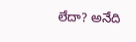లేదా? అనేది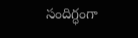సందిగ్ధంగా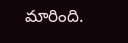మారింది.